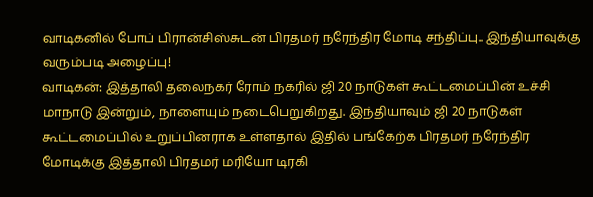வாடிகனில் போப் பிரான்சிஸ்சுடன் பிரதமர் நரேந்திர மோடி சந்திப்பு.. இந்தியாவுக்கு வரும்படி அழைப்பு!
வாடிகன்: இத்தாலி தலைநகர் ரோம் நகரில் ஜி 20 நாடுகள் கூட்டமைப்பின் உச்சி மாநாடு இன்றும், நாளையும் நடைபெறுகிறது. இந்தியாவும் ஜி 20 நாடுகள் கூட்டமைப்பில் உறுப்பினராக உள்ளதால் இதில் பங்கேற்க பிரதமர் நரேந்திர மோடிக்கு இத்தாலி பிரதமர் மரியோ டிரகி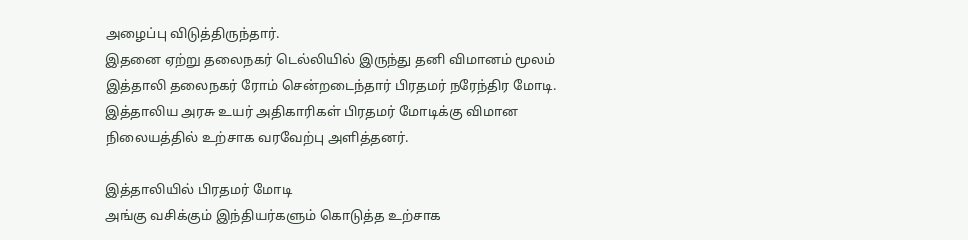அழைப்பு விடுத்திருந்தார்.
இதனை ஏற்று தலைநகர் டெல்லியில் இருந்து தனி விமானம் மூலம் இத்தாலி தலைநகர் ரோம் சென்றடைந்தார் பிரதமர் நரேந்திர மோடி. இத்தாலிய அரசு உயர் அதிகாரிகள் பிரதமர் மோடிக்கு விமான நிலையத்தில் உற்சாக வரவேற்பு அளித்தனர்.

இத்தாலியில் பிரதமர் மோடி
அங்கு வசிக்கும் இந்தியர்களும் கொடுத்த உற்சாக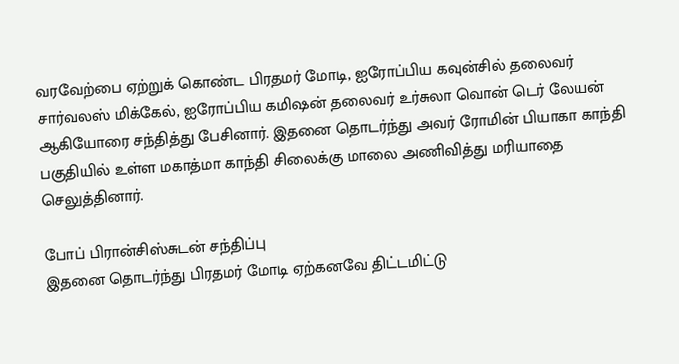வரவேற்பை ஏற்றுக் கொண்ட பிரதமர் மோடி, ஐரோப்பிய கவுன்சில் தலைவர் சார்வலஸ் மிக்கேல், ஐரோப்பிய கமிஷன் தலைவர் உர்சுலா வொன் டெர் லேயன் ஆகியோரை சந்தித்து பேசினார். இதனை தொடர்ந்து அவர் ரோமின் பியாகா காந்தி பகுதியில் உள்ள மகாத்மா காந்தி சிலைக்கு மாலை அணிவித்து மரியாதை செலுத்தினார்.

போப் பிரான்சிஸ்சுடன் சந்திப்பு
இதனை தொடர்ந்து பிரதமர் மோடி ஏற்கனவே திட்டமிட்டு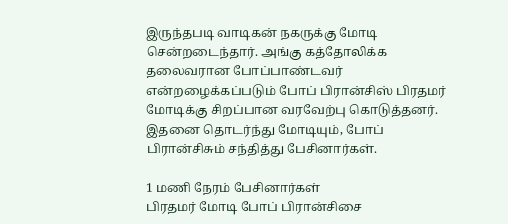இருந்தபடி வாடிகன் நகருக்கு மோடி சென்றடைந்தார். அங்கு கத்தோலிக்க தலைவரான போப்பாண்டவர் என்றழைக்கப்படும் போப் பிரான்சிஸ் பிரதமர் மோடிக்கு சிறப்பான வரவேற்பு கொடுத்தனர். இதனை தொடர்ந்து மோடியும், போப் பிரான்சிசும் சந்தித்து பேசினார்கள்.

1 மணி நேரம் பேசினார்கள்
பிரதமர் மோடி போப் பிரான்சிசை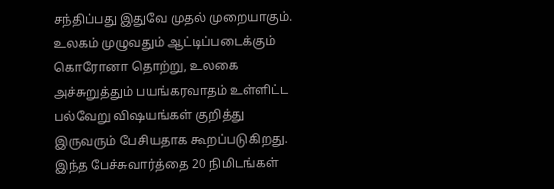சந்திப்பது இதுவே முதல் முறையாகும். உலகம் முழுவதும் ஆட்டிப்படைக்கும் கொரோனா தொற்று, உலகை அச்சுறுத்தும் பயங்கரவாதம் உள்ளிட்ட பல்வேறு விஷயங்கள் குறித்து இருவரும் பேசியதாக கூறப்படுகிறது. இந்த பேச்சுவார்த்தை 20 நிமிடங்கள்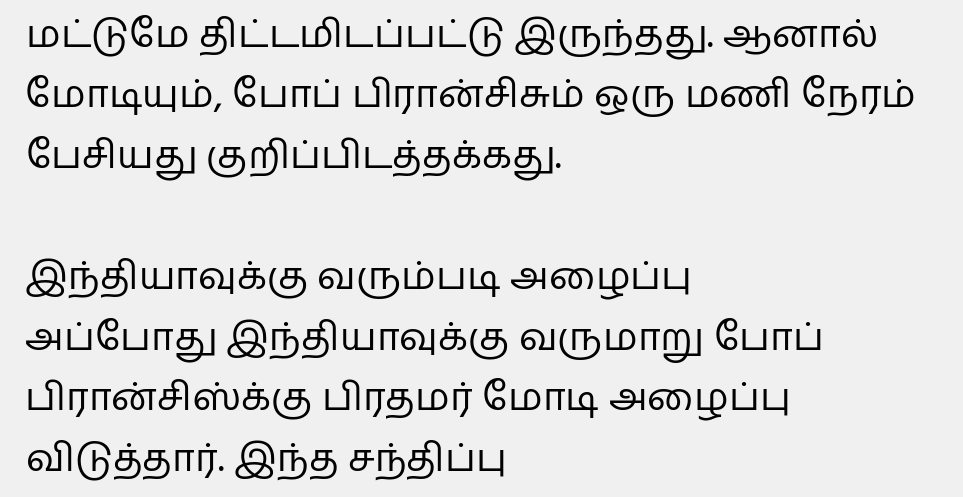மட்டுமே திட்டமிடப்பட்டு இருந்தது. ஆனால் மோடியும், போப் பிரான்சிசும் ஒரு மணி நேரம் பேசியது குறிப்பிடத்தக்கது.

இந்தியாவுக்கு வரும்படி அழைப்பு
அப்போது இந்தியாவுக்கு வருமாறு போப் பிரான்சிஸ்க்கு பிரதமர் மோடி அழைப்பு விடுத்தார். இந்த சந்திப்பு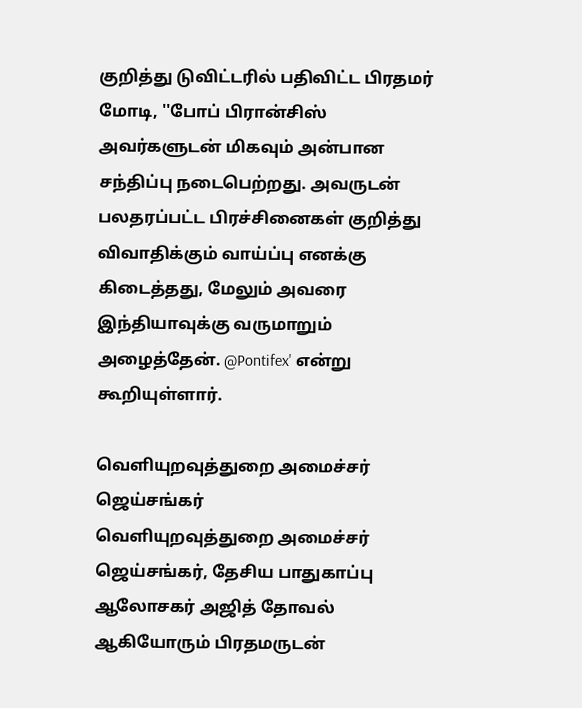குறித்து டுவிட்டரில் பதிவிட்ட பிரதமர் மோடி, ''போப் பிரான்சிஸ் அவர்களுடன் மிகவும் அன்பான சந்திப்பு நடைபெற்றது. அவருடன் பலதரப்பட்ட பிரச்சினைகள் குறித்து விவாதிக்கும் வாய்ப்பு எனக்கு கிடைத்தது, மேலும் அவரை இந்தியாவுக்கு வருமாறும் அழைத்தேன். @Pontifex' என்று கூறியுள்ளார்.

வெளியுறவுத்துறை அமைச்சர் ஜெய்சங்கர்
வெளியுறவுத்துறை அமைச்சர் ஜெய்சங்கர், தேசிய பாதுகாப்பு ஆலோசகர் அஜித் தோவல் ஆகியோரும் பிரதமருடன்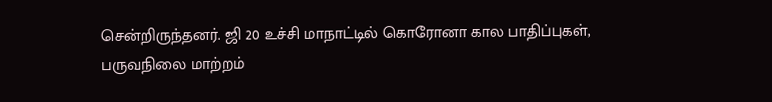சென்றிருந்தனர். ஜி 20 உச்சி மாநாட்டில் கொரோனா கால பாதிப்புகள், பருவநிலை மாற்றம்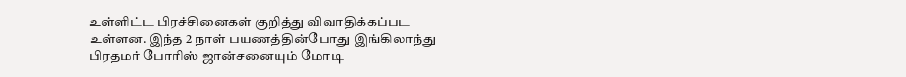உள்ளிட்ட பிரச்சினைகள் குறித்து விவாதிக்கப்பட உள்ளன. இந்த 2 நாள் பயணத்தின்போது இங்கிலாந்து பிரதமர் போரிஸ் ஜான்சனையும் மோடி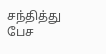சந்தித்து பேச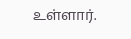உள்ளார்.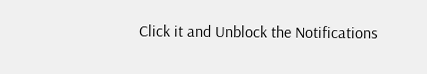Click it and Unblock the Notifications